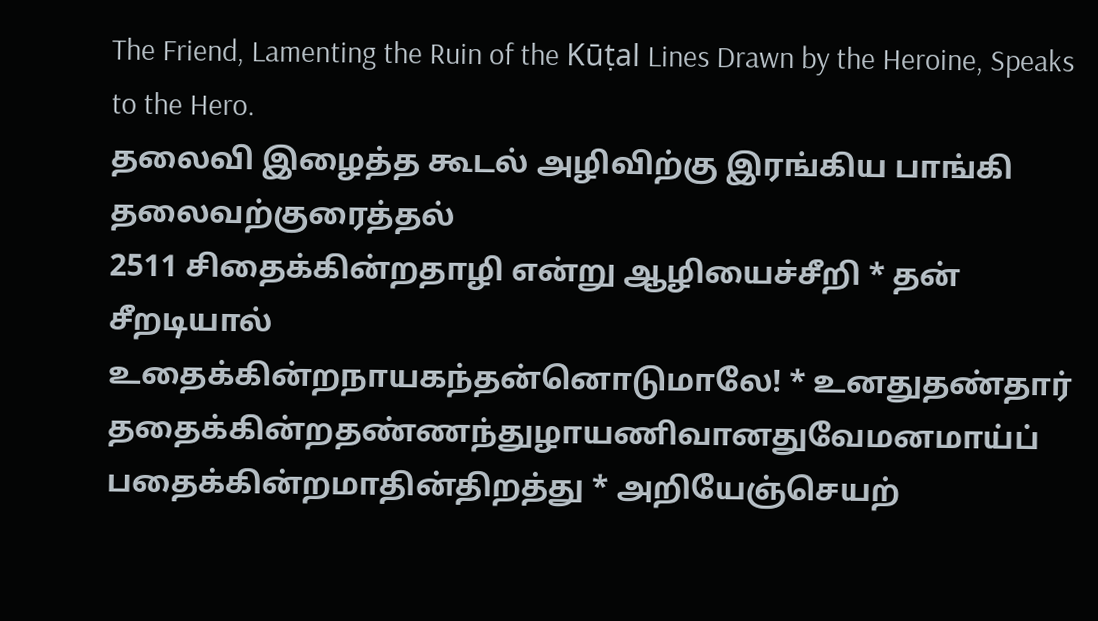The Friend, Lamenting the Ruin of the Kūṭal Lines Drawn by the Heroine, Speaks to the Hero.
தலைவி இழைத்த கூடல் அழிவிற்கு இரங்கிய பாங்கி தலைவற்குரைத்தல்
2511 சிதைக்கின்றதாழி என்று ஆழியைச்சீறி * தன் சீறடியால்
உதைக்கின்றநாயகந்தன்னொடுமாலே! * உனதுதண்தார்
ததைக்கின்றதண்ணந்துழாயணிவானதுவேமனமாய்ப்
பதைக்கின்றமாதின்திறத்து * அறியேஞ்செயற்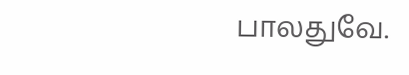பாலதுவே.